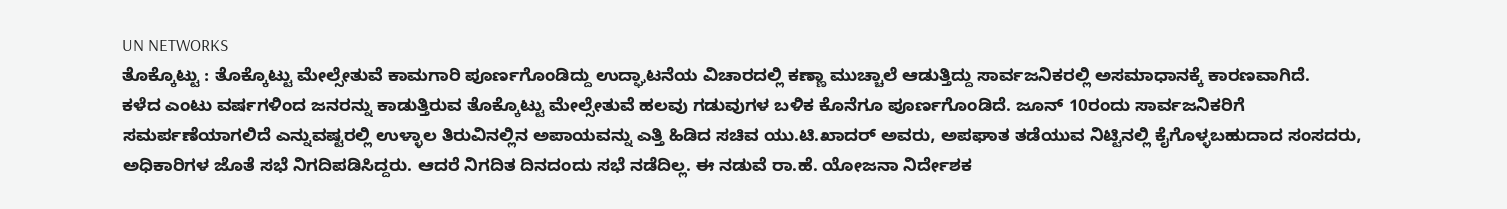UN NETWORKS
ತೊಕ್ಕೊಟ್ಟು : ತೊಕ್ಕೊಟ್ಟು ಮೇಲ್ಸೇತುವೆ ಕಾಮಗಾರಿ ಪೂರ್ಣಗೊಂಡಿದ್ದು ಉದ್ಘಾಟನೆಯ ವಿಚಾರದಲ್ಲಿ ಕಣ್ಣಾ ಮುಚ್ಚಾಲೆ ಆಡುತ್ತಿದ್ದು ಸಾರ್ವಜನಿಕರಲ್ಲಿ ಅಸಮಾಧಾನಕ್ಕೆ ಕಾರಣವಾಗಿದೆ.
ಕಳೆದ ಎಂಟು ವರ್ಷಗಳಿಂದ ಜನರನ್ನು ಕಾಡುತ್ತಿರುವ ತೊಕ್ಕೊಟ್ಟು ಮೇಲ್ಸೇತುವೆ ಹಲವು ಗಡುವುಗಳ ಬಳಿಕ ಕೊನೆಗೂ ಪೂರ್ಣಗೊಂಡಿದೆ. ಜೂನ್ 10ರಂದು ಸಾರ್ವಜನಿಕರಿಗೆ ಸಮರ್ಪಣೆಯಾಗಲಿದೆ ಎನ್ನುವಷ್ಟರಲ್ಲಿ ಉಳ್ಳಾಲ ತಿರುವಿನಲ್ಲಿನ ಅಪಾಯವನ್ನು ಎತ್ತಿ ಹಿಡಿದ ಸಚಿವ ಯು.ಟಿ.ಖಾದರ್ ಅವರು, ಅಪಘಾತ ತಡೆಯುವ ನಿಟ್ಟಿನಲ್ಲಿ ಕೈಗೊಳ್ಳಬಹುದಾದ ಸಂಸದರು, ಅಧಿಕಾರಿಗಳ ಜೊತೆ ಸಭೆ ನಿಗದಿಪಡಿಸಿದ್ದರು. ಆದರೆ ನಿಗದಿತ ದಿನದಂದು ಸಭೆ ನಡೆದಿಲ್ಲ. ಈ ನಡುವೆ ರಾ.ಹೆ. ಯೋಜನಾ ನಿರ್ದೇಶಕ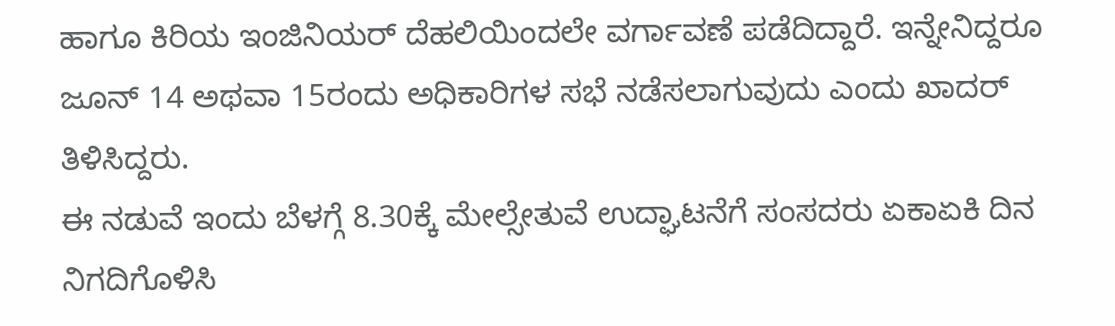ಹಾಗೂ ಕಿರಿಯ ಇಂಜಿನಿಯರ್ ದೆಹಲಿಯಿಂದಲೇ ವರ್ಗಾವಣೆ ಪಡೆದಿದ್ದಾರೆ. ಇನ್ನೇನಿದ್ದರೂ ಜೂನ್ 14 ಅಥವಾ 15ರಂದು ಅಧಿಕಾರಿಗಳ ಸಭೆ ನಡೆಸಲಾಗುವುದು ಎಂದು ಖಾದರ್ ತಿಳಿಸಿದ್ದರು.
ಈ ನಡುವೆ ಇಂದು ಬೆಳಗ್ಗೆ 8.30ಕ್ಕೆ ಮೇಲ್ಸೇತುವೆ ಉದ್ಘಾಟನೆಗೆ ಸಂಸದರು ಏಕಾಏಕಿ ದಿನ ನಿಗದಿಗೊಳಿಸಿ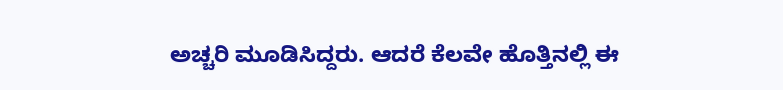ಅಚ್ಚರಿ ಮೂಡಿಸಿದ್ದರು. ಆದರೆ ಕೆಲವೇ ಹೊತ್ತಿನಲ್ಲಿ ಈ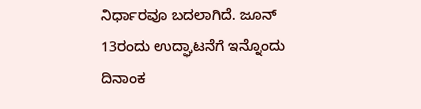ನಿರ್ಧಾರವೂ ಬದಲಾಗಿದೆ. ಜೂನ್ 13ರಂದು ಉದ್ಘಾಟನೆಗೆ ಇನ್ನೊಂದು ದಿನಾಂಕ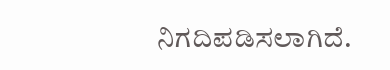ನಿಗದಿಪಡಿಸಲಾಗಿದೆ.